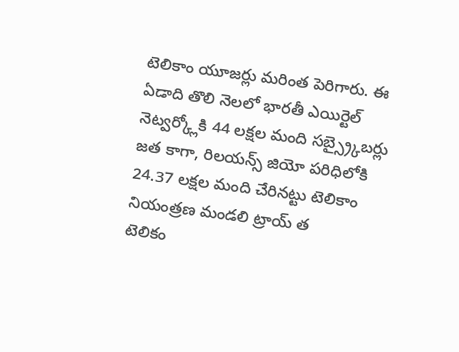టెలికాం యూజర్లు మరింత పెరిగారు. ఈ ఏడాది తొలి నెలలో భారతీ ఎయిర్టెల్ నెట్వర్క్లోకి 44 లక్షల మంది సబ్స్ర్కైబర్లు జత కాగా, రిలయన్స్ జియో పరిధిలోకి 24.37 లక్షల మంది చేరినట్టు టెలికాం నియంత్రణ మండలి ట్రాయ్ త
టెలికం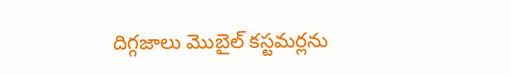దిగ్గజాలు మొబైల్ కస్టమర్లను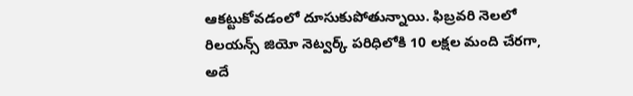ఆకట్టుకోవడంలో దూసుకుపోతున్నాయి. ఫిబ్రవరి నెలలో రిలయన్స్ జియో నెట్వర్క్ పరిధిలోకి 10 లక్షల మంది చేరగా, అదే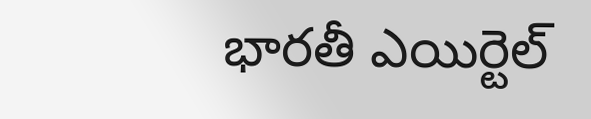భారతీ ఎయిర్టెల్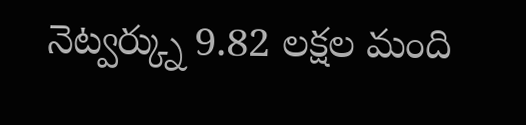నెట్వర్క్ను 9.82 లక్షల మంది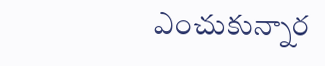ఎంచుకున్నార